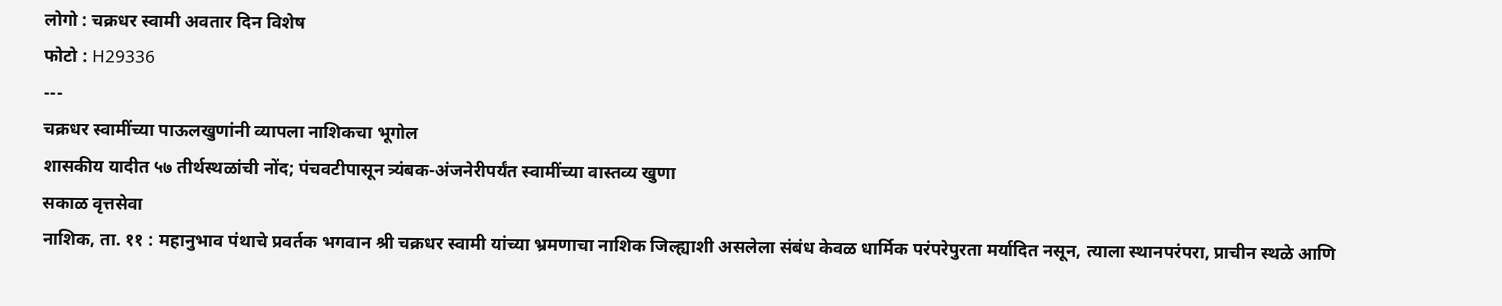लोगो : चक्रधर स्वामी अवतार दिन विशेष
फोटो : H29336
---
चक्रधर स्वामींच्या पाऊलखुणांनी व्यापला नाशिकचा भूगोल
शासकीय यादीत ५७ तीर्थस्थळांची नोंद; पंचवटीपासून त्र्यंबक-अंजनेरीपर्यंत स्वामींच्या वास्तव्य खुणा
सकाळ वृत्तसेवा
नाशिक, ता. ११ : महानुभाव पंथाचे प्रवर्तक भगवान श्री चक्रधर स्वामी यांच्या भ्रमणाचा नाशिक जिल्ह्याशी असलेला संबंध केवळ धार्मिक परंपरेपुरता मर्यादित नसून, त्याला स्थानपरंपरा, प्राचीन स्थळे आणि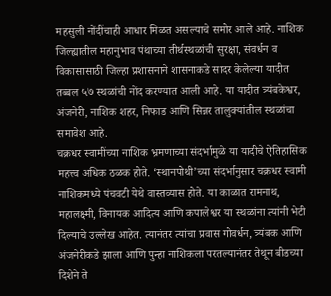महसुली नोंदींचाही आधार मिळत असल्याचे समोर आले आहे. नाशिक जिल्ह्यातील महानुभाव पंथाच्या तीर्थस्थळांची सुरक्षा, संवर्धन व विकासासाठी जिल्हा प्रशासनाने शासनाकडे सादर केलेल्या यादीत तब्बल ५७ स्थळांची नोंद करण्यात आली आहे. या यादीत त्र्यंबकेश्वर, अंजनेरी, नाशिक शहर, निफाड आणि सिन्नर तालुक्यांतील स्थळांचा समावेश आहे.
चक्रधर स्वामींच्या नाशिक भ्रमणाच्या संदर्भामुळे या यादीचे ऐतिहासिक महत्त्व अधिक ठळक होते. ‘स्थानपोथी’च्या संदर्भानुसार चक्रधर स्वामी नाशिकमध्ये पंचवटी येथे वास्तव्यास होते. या काळात रामनाथ, महालक्ष्मी, विनायक आदित्य आणि कपालेश्वर या स्थळांना त्यांनी भेटी दिल्याचे उल्लेख आहेत. त्यानंतर त्यांचा प्रवास गोवर्धन, त्र्यंबक आणि अंजनेरीकडे झाला आणि पुन्हा नाशिकला परतल्यानंतर तेथून बीडच्या दिशेने ते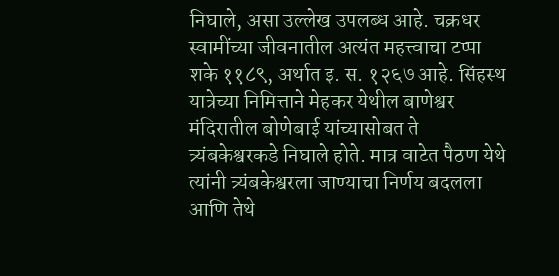निघाले, असा उल्लेख उपलब्ध आहे. चक्रधर स्वामींच्या जीवनातील अत्यंत महत्त्वाचा टप्पा शके ११८९, अर्थात इ. स. १२६७ आहे. सिंहस्थ यात्रेच्या निमित्ताने मेहकर येथील बाणेश्वर मंदिरातील बोणेबाई यांच्यासोबत ते त्र्यंबकेश्वरकडे निघाले होते. मात्र वाटेत पैठण येथे त्यांनी त्र्यंबकेश्वरला जाण्याचा निर्णय बदलला आणि तेथे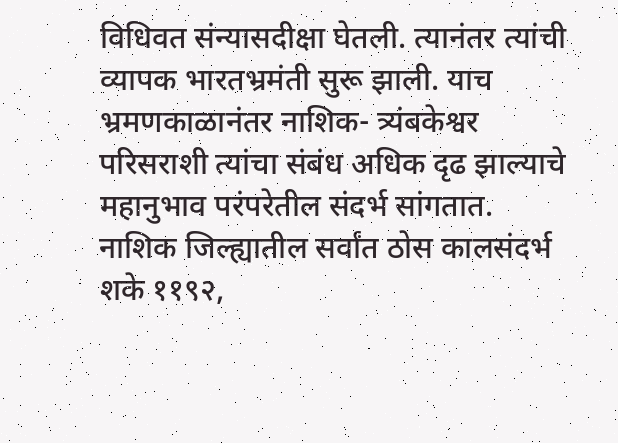विधिवत संन्यासदीक्षा घेतली. त्यानंतर त्यांची व्यापक भारतभ्रमंती सुरू झाली. याच भ्रमणकाळानंतर नाशिक- त्र्यंबकेश्वर परिसराशी त्यांचा संबंध अधिक दृढ झाल्याचे महानुभाव परंपरेतील संदर्भ सांगतात. नाशिक जिल्ह्यातील सर्वांत ठोस कालसंदर्भ शके ११९२,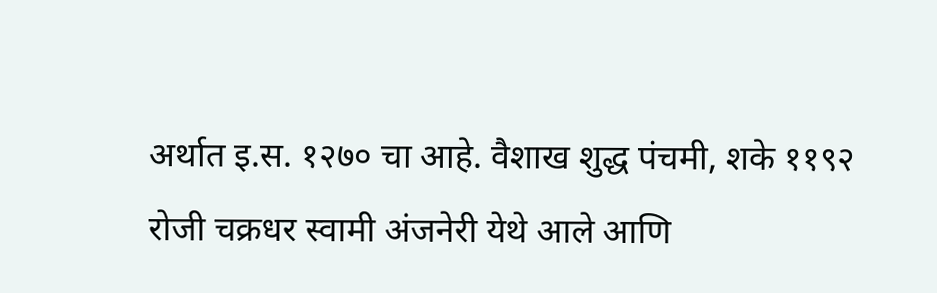अर्थात इ.स. १२७० चा आहे. वैशाख शुद्ध पंचमी, शके ११९२ रोजी चक्रधर स्वामी अंजनेरी येथे आले आणि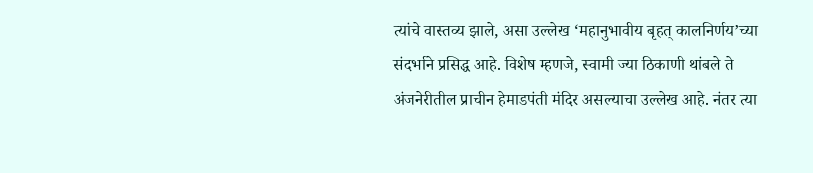त्यांचे वास्तव्य झाले, असा उल्लेख ‘महानुभावीय बृहत् कालनिर्णय’च्या संदर्भाने प्रसिद्ध आहे. विशेष म्हणजे, स्वामी ज्या ठिकाणी थांबले ते अंजनेरीतील प्राचीन हेमाडपंती मंदिर असल्याचा उल्लेख आहे. नंतर त्या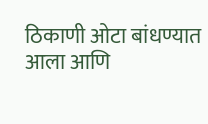ठिकाणी ओटा बांधण्यात आला आणि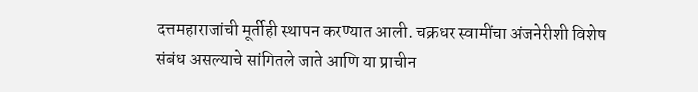दत्तमहाराजांची मूर्तीही स्थापन करण्यात आली. चक्रधर स्वामींचा अंजनेरीशी विशेष संबंध असल्याचे सांगितले जाते आणि या प्राचीन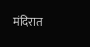मंदिरात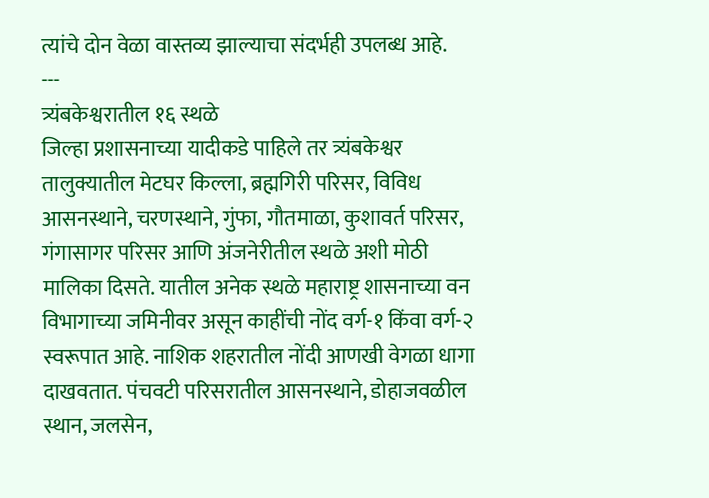त्यांचे दोन वेळा वास्तव्य झाल्याचा संदर्भही उपलब्ध आहे.
---
त्र्यंबकेश्वरातील १६ स्थळे
जिल्हा प्रशासनाच्या यादीकडे पाहिले तर त्र्यंबकेश्वर तालुक्यातील मेटघर किल्ला, ब्रह्मगिरी परिसर, विविध आसनस्थाने, चरणस्थाने, गुंफा, गौतमाळा, कुशावर्त परिसर, गंगासागर परिसर आणि अंजनेरीतील स्थळे अशी मोठी मालिका दिसते. यातील अनेक स्थळे महाराष्ट्र शासनाच्या वन विभागाच्या जमिनीवर असून काहींची नोंद वर्ग-१ किंवा वर्ग-२ स्वरूपात आहे. नाशिक शहरातील नोंदी आणखी वेगळा धागा दाखवतात. पंचवटी परिसरातील आसनस्थाने, डोहाजवळील स्थान, जलसेन,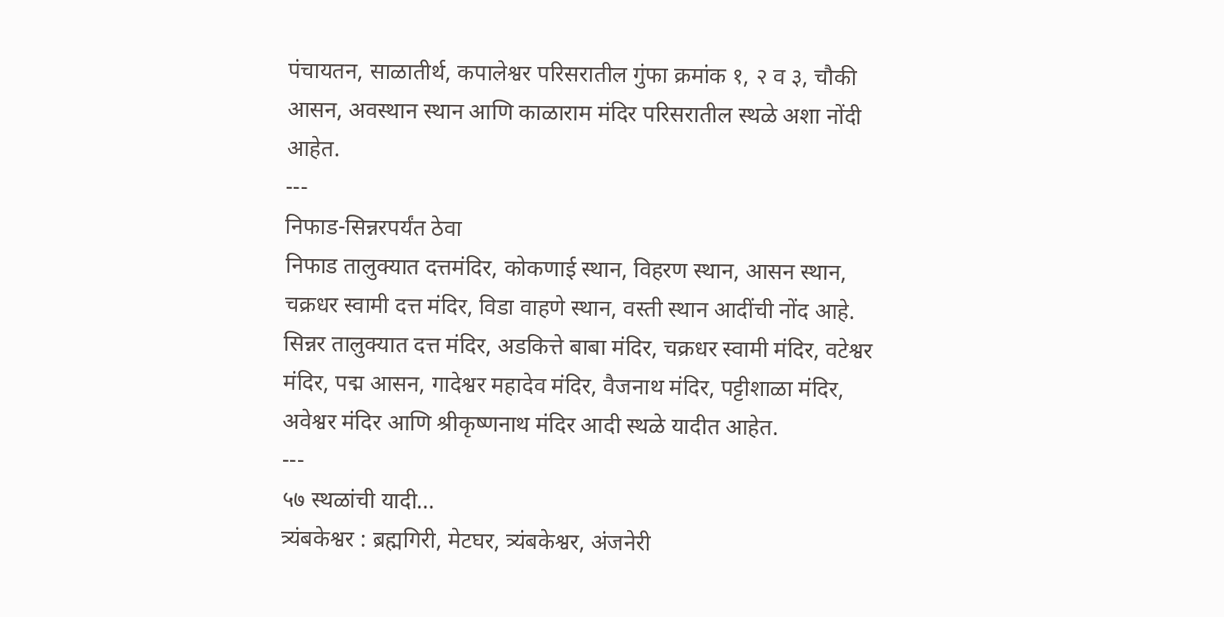पंचायतन, साळातीर्थ, कपालेश्वर परिसरातील गुंफा क्रमांक १, २ व ३, चौकी आसन, अवस्थान स्थान आणि काळाराम मंदिर परिसरातील स्थळे अशा नोंदी आहेत.
---
निफाड-सिन्नरपर्यंत ठेवा
निफाड तालुक्यात दत्तमंदिर, कोकणाई स्थान, विहरण स्थान, आसन स्थान, चक्रधर स्वामी दत्त मंदिर, विडा वाहणे स्थान, वस्ती स्थान आदींची नोंद आहे. सिन्नर तालुक्यात दत्त मंदिर, अडकित्ते बाबा मंदिर, चक्रधर स्वामी मंदिर, वटेश्वर मंदिर, पद्म आसन, गादेश्वर महादेव मंदिर, वैजनाथ मंदिर, पट्टीशाळा मंदिर, अवेश्वर मंदिर आणि श्रीकृष्णनाथ मंदिर आदी स्थळे यादीत आहेत.
---
५७ स्थळांची यादी...
त्र्यंबकेश्वर : ब्रह्मगिरी, मेटघर, त्र्यंबकेश्वर, अंजनेरी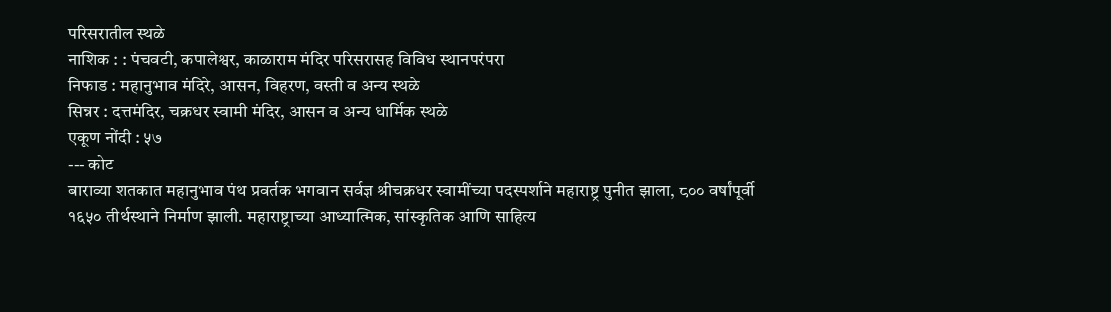परिसरातील स्थळे
नाशिक : : पंचवटी, कपालेश्वर, काळाराम मंदिर परिसरासह विविध स्थानपरंपरा
निफाड : महानुभाव मंदिरे, आसन, विहरण, वस्ती व अन्य स्थळे
सिन्नर : दत्तमंदिर, चक्रधर स्वामी मंदिर, आसन व अन्य धार्मिक स्थळे
एकूण नोंदी : ५७
--- कोट
बाराव्या शतकात महानुभाव पंथ प्रवर्तक भगवान सर्वज्ञ श्रीचक्रधर स्वामींच्या पदस्पर्शाने महाराष्ट्र पुनीत झाला, ८०० वर्षांपूर्वी १६५० तीर्थस्थाने निर्माण झाली. महाराष्ट्राच्या आध्यात्मिक, सांस्कृतिक आणि साहित्य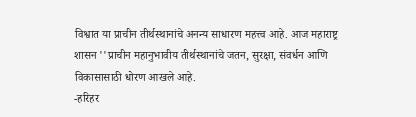विश्वात या प्राचीन तीर्थस्थानांचे अनन्य साधारण महत्त्व आहे. आज महाराष्ट्र शासन ''प्राचीन महानुभावीय तीर्थस्थानांचे जतन, सुरक्षा, संवर्धन आणि विकासासाठी धोरण आखले आहे.
-हरिहर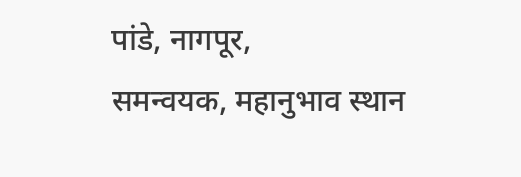पांडे, नागपूर,
समन्वयक, महानुभाव स्थान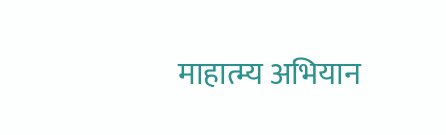माहात्म्य अभियान